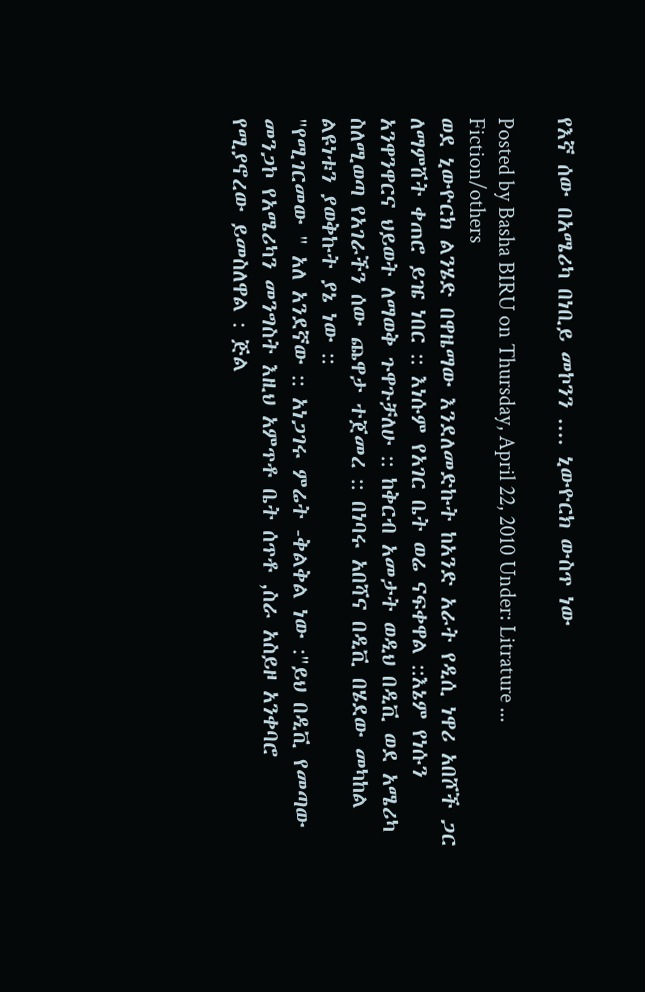የእኛ ሰው በአሜሪካ በነቢይ መኮንን .... ኒውዮርክ ውስጥ ነው

Posted by Basha BIRU on Thursday, April 22, 2010 Under: Litrature ... Fiction/others
ወደ ኒውዮርክ ልንሄድ በዋዜማው እንደለመድኩት ከአንድ አራት የዲሲ ነዋሪ አበሾች ጋር ለማምሸት ቀጠሮ ይዤ ነበር :: እነሱም የአገር ቤት ወሬ ናፍቀዋል ::እኔም የነሱን አንዋንዋርና ህይወት ለማወቅ ጉዋጉቻለሁ :: ከቅርብ አመታት ወዲህ በዲቪ ወደ አሜሪካ ስለሚወጣ የአገራችን ሰው ጨዋታ ተጀመረ :: በነባሩ አበሻና በዲቪ በሄደው መካከል ልዩነቱን ያወቅኩት ያኔ ነው ::
"የሚገርመው " አለ አንደኛው :: አነጋገሩ ምሬት -ቅልቅል ነው :"ይህ በዲቪ የመጣው መንጋኮ የአሜሪካን መንግስት እዚህ አምጥቶ ቤት ሰጥቶ ,ስራ አስይዞ አንቀባሮ የሚያኖረው ይመስለዋል : ጅል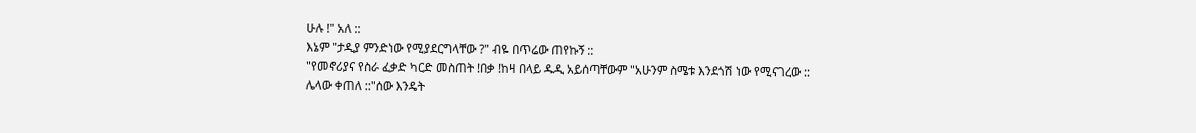ሁሉ !" አለ ::
እኔም "ታዲያ ምንድነው የሚያደርግላቸው ?" ብዬ በጥሬው ጠየኩኝ ::
"የመኖሪያና የስራ ፈቃድ ካርድ መስጠት !በቃ !ከዛ በላይ ዱዲ አይሰጣቸውም "አሁንም ስሜቱ እንደጎሽ ነው የሚናገረው ::
ሌላው ቀጠለ ::"ሰው እንዴት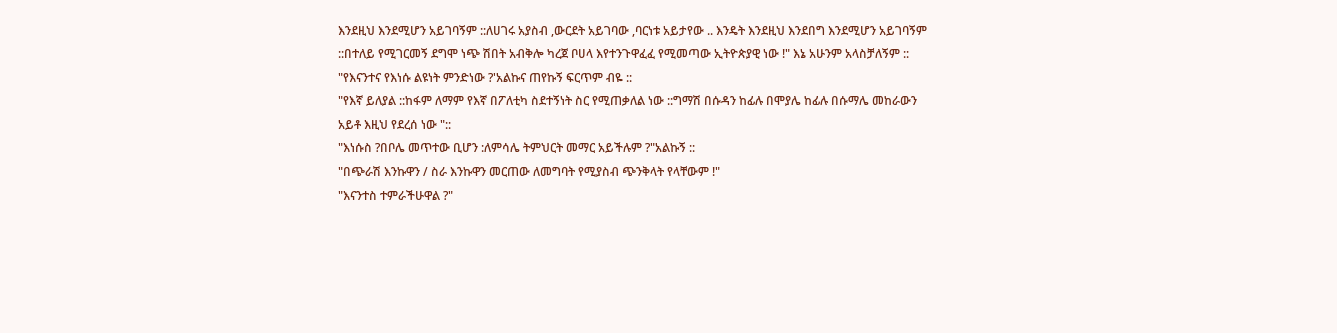እንደዚህ እንደሚሆን አይገባኝም ::ለሀገሩ አያስብ ,ውርደት አይገባው ,ባርነቱ አይታየው .. እንዴት እንደዚህ እንደበግ እንደሚሆን አይገባኝም ::በተለይ የሚገርመኝ ደግሞ ነጭ ሽበት አብቅሎ ካረጀ ቦሀላ እየተንጉዋፈፈ የሚመጣው ኢትዮጵያዊ ነው !" እኔ አሁንም አላስቻለኝም ::
"የእናንተና የእነሱ ልዩነት ምንድነው ?'አልኩና ጠየኩኝ ፍርጥም ብዬ ::
"የእኛ ይለያል ::ከፋም ለማም የእኛ በፖለቲካ ስደተኝነት ስር የሚጠቃለል ነው ::ግማሽ በሱዳን ከፊሉ በሞያሌ ከፊሉ በሱማሌ መከራውን አይቶ እዚህ የደረሰ ነው "::
"እነሱስ ?በቦሌ መጥተው ቢሆን :ለምሳሌ ትምህርት መማር አይችሉም ?"አልኩኝ ::
"በጭራሽ እንኩዋን / ስራ እንኩዋን መርጠው ለመግባት የሚያስብ ጭንቅላት የላቸውም !"
"እናንተስ ተምራችሁዋል ?"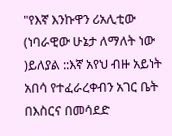"የእኛ እንኩዋን ሪአሊቲው (ነባራዊው ሁኔታ ለማለት ነው )ይለያል ::እኛ አየህ ብዙ አይነት አበሳ የተፈራረቀብን አገር ቤት በእስርና በመሳደድ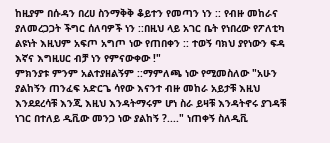ከዚያም በሱዳን በረሀ ስንማቅቅ ቆይተን የመጣን ነን :: የብዙ መከራና ያለመረጋጋት ችግር ሰለባዎች ነን ::በዚህ ላይ አገር ቤት የነበረው የፖለቲካ ልዩነት እዚህም አፍጦ አግጦ ነው የጠበቀን :: ተወኝ ባክህ ያየነውን ፍዳ እኛና እግዚሀር ብቻ ነን የምናውቀው !"
ምክንያቱ ምንም አልተያዘልኝም ::ማምለጫ ነው የሚመስለው "አሁን ያልከኝን ጠንፈፍ አድርጌ ሳየው እናንተ ብዙ መከራ አይታቹ እዚህ እንደደረሳቹ እንጂ እዚህ እንዳትማሩም ሆነ ስራ ይዛቹ እንዳትኖሩ ያገዳቹ ነገር በተለይ ዲቪው መንጋ ነው ያልከኝ ?...." ነጠቀኝ ስለዲቪ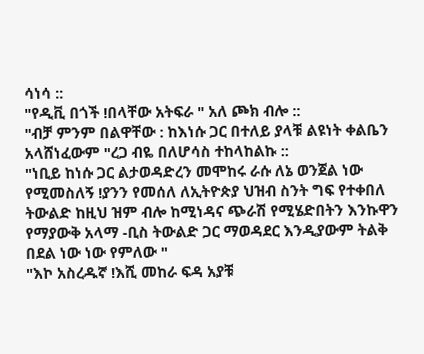ሳነሳ ::
"የዲቪ በጎች !በላቸው አትፍራ " አለ ጮክ ብሎ ::
"ብቻ ምንም በልዋቸው : ከእነሱ ጋር በተለይ ያላቹ ልዩነት ቀልቤን አላሸነፈውም "ረጋ ብዬ በለሆሳስ ተከላከልኩ ::
"ነቢይ ከነሱ ጋር ልታወዳድረን መሞከሩ ራሱ ለኔ ወንጀል ነው የሚመስለኝ !ያንን የመሰለ ለኢትዮጵያ ህዝብ ስንት ግፍ የተቀበለ ትውልድ ከዚህ ዝም ብሎ ከሚነዳና ጭራሽ የሚሄድበትን እንኩዋን የማያውቅ አላማ -ቢስ ትውልድ ጋር ማወዳደር እንዲያውም ትልቅ በደል ነው ነው የምለው "
"እኮ አስረዱኛ !እሺ መከራ ፍዳ አያቹ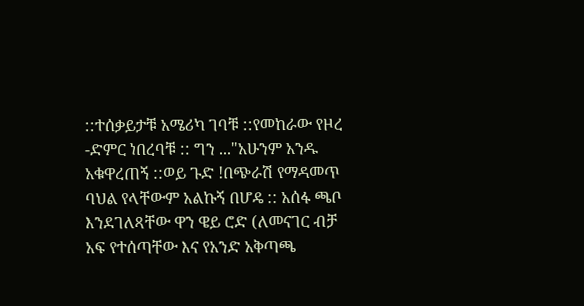::ተሰቃይታቹ አሜሪካ ገባቹ ::የመከራው የዞረ -ድምር ነበረባቹ :: ግን ..."አሁንም አንዱ አቁዋረጠኝ ::ወይ ጉድ !በጭራሽ የማዳመጥ ባህል የላቸውም አልኩኝ በሆዴ :: አሰፋ ጫቦ እንደገለጻቸው ዋን ዌይ ሮድ (ለመናገር ብቻ አፍ የተሰጣቸው እና የአንድ አቅጣጫ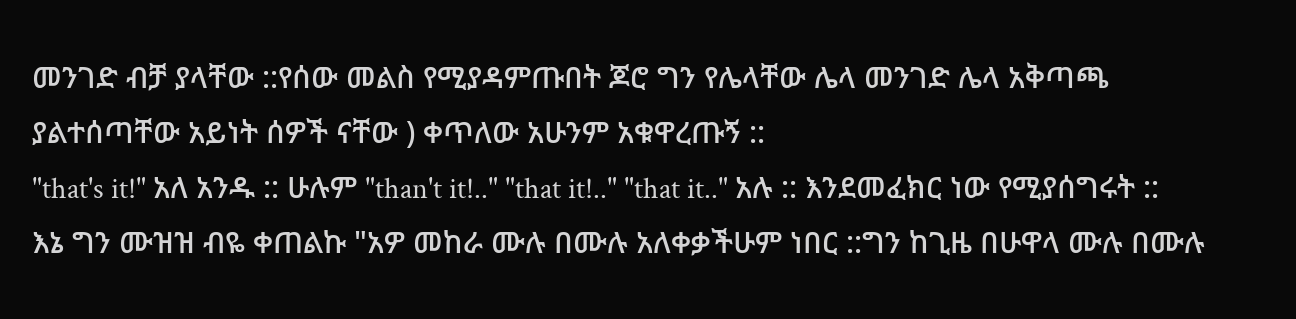መንገድ ብቻ ያላቸው ::የሰው መልስ የሚያዳምጡበት ጆሮ ግን የሌላቸው ሌላ መንገድ ሌላ አቅጣጫ ያልተሰጣቸው አይነት ሰዎች ናቸው ) ቀጥለው አሁንም አቁዋረጡኝ ::
"that's it!" አለ አንዱ :: ሁሉም "than't it!.." "that it!.." "that it.." አሉ :: እንደመፈክር ነው የሚያሰግሩት ::
እኔ ግን ሙዝዝ ብዬ ቀጠልኩ "አዎ መከራ ሙሉ በሙሉ አለቀቃችሁም ነበር ::ግን ከጊዜ በሁዋላ ሙሉ በሙሉ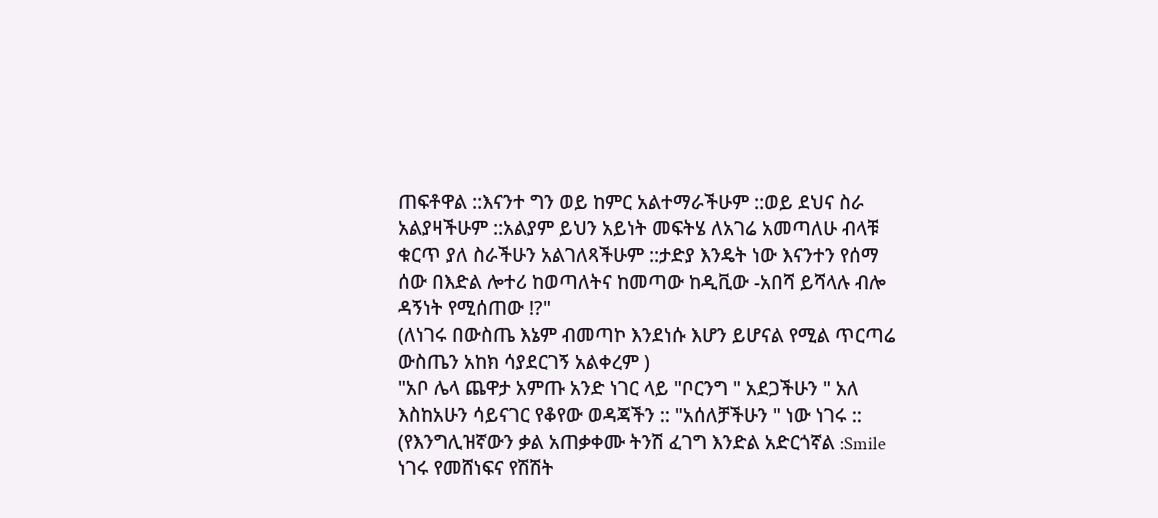ጠፍቶዋል ::እናንተ ግን ወይ ከምር አልተማራችሁም ::ወይ ደህና ስራ አልያዛችሁም ::አልያም ይህን አይነት መፍትሄ ለአገሬ አመጣለሁ ብላቹ ቁርጥ ያለ ስራችሁን አልገለጻችሁም ::ታድያ እንዴት ነው እናንተን የሰማ ሰው በእድል ሎተሪ ከወጣለትና ከመጣው ከዲቪው -አበሻ ይሻላሉ ብሎ ዳኝነት የሚሰጠው !?"
(ለነገሩ በውስጤ እኔም ብመጣኮ እንደነሱ እሆን ይሆናል የሚል ጥርጣሬ ውስጤን አከክ ሳያደርገኝ አልቀረም )
"አቦ ሌላ ጨዋታ አምጡ አንድ ነገር ላይ "ቦርንግ " አደጋችሁን " አለ እስከአሁን ሳይናገር የቆየው ወዳጃችን :: "አሰለቻችሁን " ነው ነገሩ :: (የእንግሊዝኛውን ቃል አጠቃቀሙ ትንሽ ፈገግ እንድል አድርጎኛል :Smile ነገሩ የመሸነፍና የሽሽት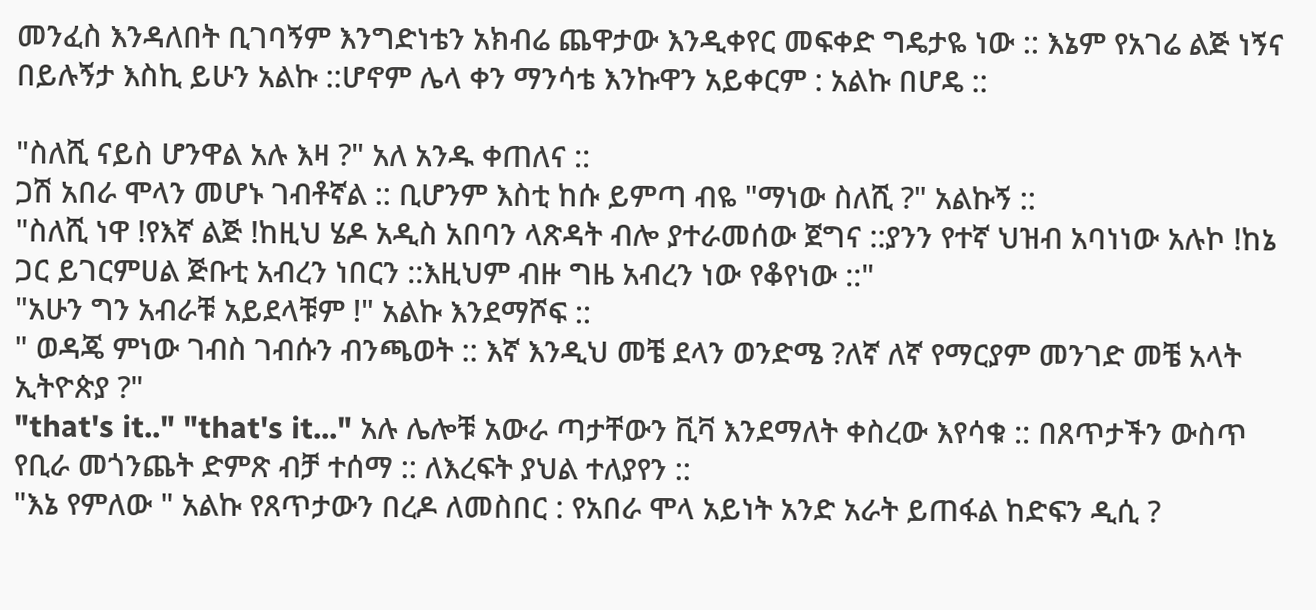መንፈስ እንዳለበት ቢገባኝም እንግድነቴን አክብሬ ጨዋታው እንዲቀየር መፍቀድ ግዴታዬ ነው :: እኔም የአገሬ ልጅ ነኝና በይሉኝታ እስኪ ይሁን አልኩ ::ሆኖም ሌላ ቀን ማንሳቴ እንኩዋን አይቀርም : አልኩ በሆዴ ::

"ስለሺ ናይስ ሆንዋል አሉ እዛ ?" አለ አንዱ ቀጠለና ::
ጋሽ አበራ ሞላን መሆኑ ገብቶኛል :: ቢሆንም እስቲ ከሱ ይምጣ ብዬ "ማነው ስለሺ ?" አልኩኝ ::
"ስለሺ ነዋ !የእኛ ልጅ !ከዚህ ሄዶ አዲስ አበባን ላጽዳት ብሎ ያተራመሰው ጀግና ::ያንን የተኛ ህዝብ አባነነው አሉኮ !ከኔ ጋር ይገርምሀል ጅቡቲ አብረን ነበርን ::እዚህም ብዙ ግዜ አብረን ነው የቆየነው ::"
"አሁን ግን አብራቹ አይደላቹም !" አልኩ እንደማሾፍ ::
" ወዳጄ ምነው ገብስ ገብሱን ብንጫወት :: እኛ እንዲህ መቼ ደላን ወንድሜ ?ለኛ ለኛ የማርያም መንገድ መቼ አላት ኢትዮጵያ ?"
"that's it.." "that's it..." አሉ ሌሎቹ አውራ ጣታቸውን ቪቫ እንደማለት ቀስረው እየሳቁ :: በጸጥታችን ውስጥ የቢራ መጎንጨት ድምጽ ብቻ ተሰማ :: ለእረፍት ያህል ተለያየን ::
"እኔ የምለው " አልኩ የጸጥታውን በረዶ ለመስበር : የአበራ ሞላ አይነት አንድ አራት ይጠፋል ከድፍን ዲሲ ?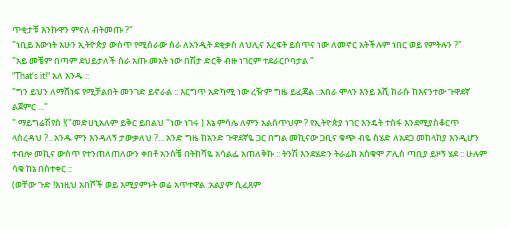ጥቂታቹ እንኩዋን ምናለ ብትመጡ ?"
"ነቢይ እውነት አሁን ኢትዮጵያ ውስጥ የሚሰራው ስራ ለአንዲት ደቂቃስ ለህሊና እረፍት ይሰጥና ነው ለመኖር አትችሉም ነበር ወይ የምትሉን ?"
"አይ መቼም በጣም ደህይታለች ስራ አጡ መአት ነው በሽታ ድርቅ ብዙ ነገርም ተደራርቦባታል "
"That's it!" አለ አንዱ ::
"ግን ይህን ለማሸነፍ የሚቻልበት መንገድ ይኖራል :: እርግጥ አድካሚ ነው ረዥም ግዜ ይፈጃል ::አበራ ሞላን እንይ እሺ ከራሱ ከእናንተው ጉዋደኛ ልጀምር ..."
" ማይግሬሽየስ !("መድሀኒአለም ይቅር ይበልህ "ነው ነገሩ ) እኔ ምሳሌ ለምን አልሰጥህም ? የኢትዮጵያ ነገር እንዴት ተስፋ እንደሚያስቆርጥ ላስረዳህ ?.. አንዱ ምን እንዳለኝ ታውቃለህ ?... አንድ ግዜ ከአንድ ጉዋደኛዬ ጋር በግል መኪናው ጋቢና ቁጭ ብዬ ስሄድ ለአደጋ መከላከያ እንዲሆን ተብሎ መኪና ውስጥ የተንጠለጠለውን ቀበቶ አንስቼ በትከሻዬ አሳልፌ አጠለቅኩ :: ትንሽ እንደሄድን ትራፊክ አስቁሞ ፖሊስ ጣቢያ ይዞኝ ሄደ :: ሁሉም ሳቁ ከኔ በስተቀር ::
(ወቸው ጉድ !እነዚህ አበሾች ወይ እሚያምኑት ወሬ አጥተዋል :አልያም ሲፈጸም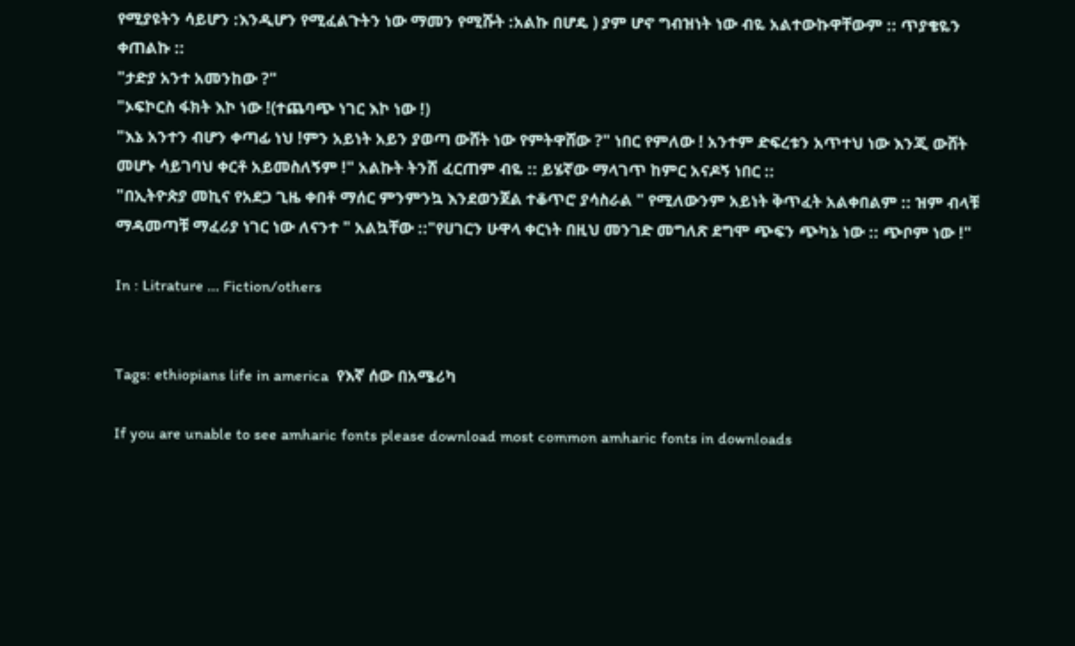የሚያዩትን ሳይሆን :እንዲሆን የሚፈልጉትን ነው ማመን የሚሹት :አልኩ በሆዴ ) ያም ሆኖ ግብዝነት ነው ብዬ አልተውኩዋቸውም :: ጥያቄዬን ቀጠልኩ ::
"ታድያ አንተ አመንከው ?"
"ኦፍኮርስ ፋክት እኮ ነው !(ተጨባጭ ነገር እኮ ነው !)
"እኔ አንተን ብሆን ቀጣፊ ነህ !ምን አይነት አይን ያወጣ ውሸት ነው የምትዋሸው ?" ነበር የምለው ! አንተም ድፍረቱን አጥተህ ነው እንጂ ውሸት መሆኑ ሳይገባህ ቀርቶ አይመስለኝም !" አልኩት ትንሽ ፈርጠም ብዬ :: ይሄኛው ማላገጥ ከምር አናዶኝ ነበር ::
"በኢትዮጵያ መኪና የአደጋ ጊዜ ቀበቶ ማሰር ምንምንኳ እንደወንጀል ተቆጥሮ ያሳስራል " የሚለውንም አይነት ቅጥፈት አልቀበልም :: ዝም ብላቹ ማዳመጣቹ ማፈሪያ ነገር ነው ለናንተ " አልኳቸው ::"የሀገርን ሁዋላ ቀርነት በዚህ መንገድ መግለጽ ደግሞ ጭፍን ጭካኔ ነው :: ጭቦም ነው !"

In : Litrature ... Fiction/others


Tags: ethiopians life in america  የእኛ ሰው በአሜሪካ

If you are unable to see amharic fonts please download most common amharic fonts in downloads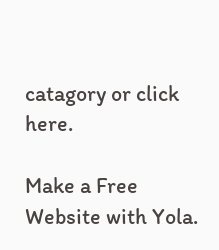catagory or click here.

Make a Free Website with Yola.